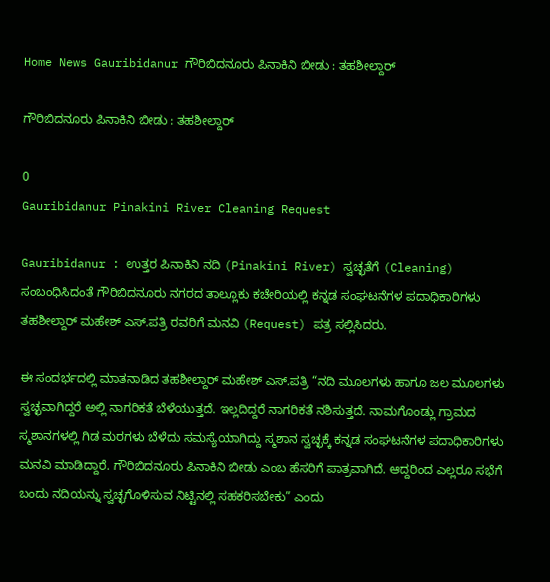Home News Gauribidanur ಗೌರಿಬಿದನೂರು ಪಿನಾಕಿನಿ ಬೀಡು : ತಹಶೀಲ್ದಾರ್

ಗೌರಿಬಿದನೂರು ಪಿನಾಕಿನಿ ಬೀಡು : ತಹಶೀಲ್ದಾರ್

0
Gauribidanur Pinakini River Cleaning Request

Gauribidanur : ಉತ್ತರ ಪಿನಾಕಿನಿ ನದಿ (Pinakini River) ಸ್ವಚ್ಛತೆಗೆ (Cleaning) ಸಂಬಂಧಿಸಿದಂತೆ ಗೌರಿಬಿದನೂರು ನಗರದ ತಾಲ್ಲೂಕು ಕಚೇರಿಯಲ್ಲಿ ಕನ್ನಡ ಸಂಘಟನೆಗಳ ಪದಾಧಿಕಾರಿಗಳು ತಹಶೀಲ್ದಾರ್ ಮಹೇಶ್ ಎಸ್.ಪತ್ರಿ ರವರಿಗೆ ಮನವಿ (Request) ಪತ್ರ ಸಲ್ಲಿಸಿದರು.

ಈ ಸಂದರ್ಭದಲ್ಲಿ ಮಾತನಾಡಿದ ತಹಶೀಲ್ದಾರ್ ಮಹೇಶ್ ಎಸ್.ಪತ್ರಿ “ನದಿ ಮೂಲಗಳು ಹಾಗೂ ಜಲ ಮೂಲಗಳು ಸ್ವಚ್ಛವಾಗಿದ್ದರೆ ಅಲ್ಲಿ ನಾಗರಿಕತೆ ಬೆಳೆಯುತ್ತದೆ. ಇಲ್ಲದಿದ್ದರೆ ನಾಗರಿಕತೆ ನಶಿಸುತ್ತದೆ. ನಾಮಗೊಂಡ್ಲು ಗ್ರಾಮದ ಸ್ಮಶಾನಗಳಲ್ಲಿ ಗಿಡ ಮರಗಳು ಬೆಳೆದು ಸಮಸ್ಯೆಯಾಗಿದ್ದು ಸ್ಮಶಾನ ಸ್ವಚ್ಛಕ್ಕೆ ಕನ್ನಡ ಸಂಘಟನೆಗಳ ಪದಾಧಿಕಾರಿಗಳು ಮನವಿ ಮಾಡಿದ್ದಾರೆ. ಗೌರಿಬಿದನೂರು ಪಿನಾಕಿನಿ ಬೀಡು ಎಂಬ ಹೆಸರಿಗೆ ಪಾತ್ರವಾಗಿದೆ. ಆದ್ದರಿಂದ ಎಲ್ಲರೂ ಸಭೆಗೆ ಬಂದು ನದಿಯನ್ನು ಸ್ವಚ್ಛಗೊಳಿಸುವ ನಿಟ್ಟಿನಲ್ಲಿ ಸಹಕರಿಸಬೇಕು” ಎಂದು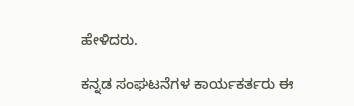ಹೇಳಿದರು.

ಕನ್ನಡ ಸಂಘಟನೆಗಳ ಕಾರ್ಯಕರ್ತರು ಈ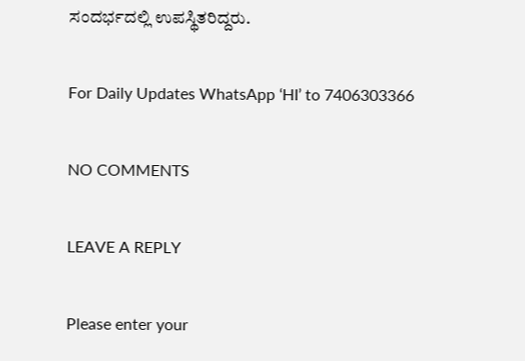ಸಂದರ್ಭದಲ್ಲಿ ಉಪಸ್ಥಿತರಿದ್ದರು.

For Daily Updates WhatsApp ‘HI’ to 7406303366

NO COMMENTS

LEAVE A REPLY

Please enter your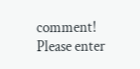comment!
Please enter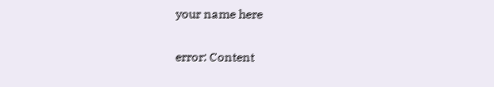your name here

error: Content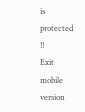is protected !!
Exit mobile version